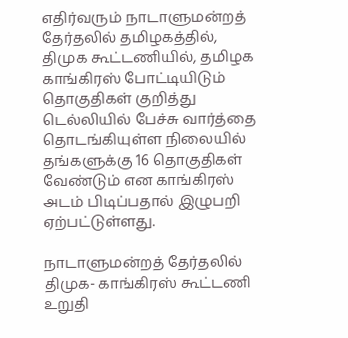எதிர்வரும் நாடாளுமன்றத் தேர்தலில் தமிழகத்தில், திமுக கூட்டணியில், தமிழக காங்கிரஸ் போட்டியிடும் தொகுதிகள் குறித்து  டெல்லியில் பேச்சு வார்த்தை தொடங்கியுள்ள நிலையில் தங்களுக்கு 16 தொகுதிகள் வேண்டும் என காங்கிரஸ் அடம் பிடிப்பதால் இழுபறி ஏற்பட்டுள்ளது.

நாடாளுமன்றத் தேர்தலில் திமுக- காங்கிரஸ் கூட்டணி உறுதி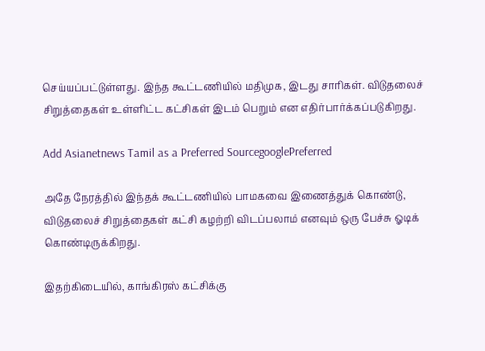செய்யப்பட்டுள்ளது. இந்த கூட்டணியில் மதிமுக, இடது சாரிகள். விடுதலைச் சிறுத்தைகள் உள்ளிட்ட கட்சிகள் இடம் பெறும் என எதிர்பார்க்கப்படுகிறது.

Add Asianetnews Tamil as a Preferred SourcegooglePreferred

அதே நேரத்தில் இந்தக் கூட்டணியில் பாமகவை இணைத்துக் கொண்டு, விடுதலைச் சிறுத்தைகள் கட்சி கழற்றி விடப்பலாம் எனவும் ஒரு பேச்சு ஓடிக் கொண்டிருக்கிறது.

இதற்கிடையில், காங்கிரஸ் கட்சிக்கு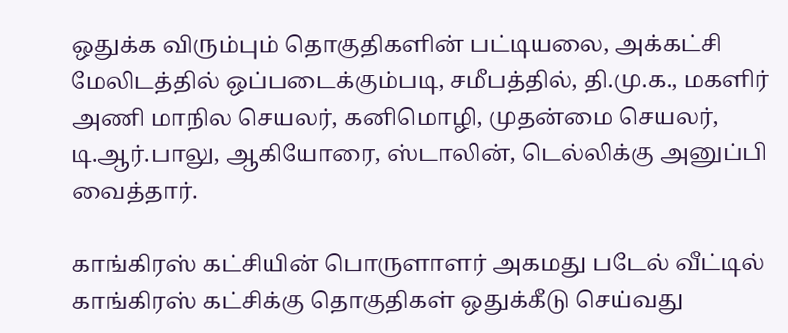ஒதுக்க விரும்பும் தொகுதிகளின் பட்டியலை, அக்கட்சி மேலிடத்தில் ஒப்படைக்கும்படி, சமீபத்தில், தி.மு.க., மகளிர் அணி மாநில செயலர், கனிமொழி, முதன்மை செயலர், டி.ஆர்.பாலு, ஆகியோரை, ஸ்டாலின், டெல்லிக்கு அனுப்பி வைத்தார்.

காங்கிரஸ் கட்சியின் பொருளாளர் அகமது படேல் வீட்டில் காங்கிரஸ் கட்சிக்கு தொகுதிகள் ஒதுக்கீடு செய்வது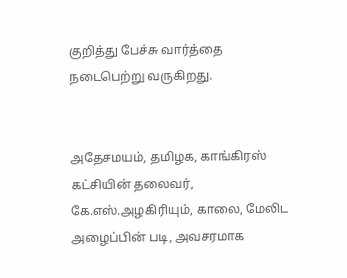குறித்து பேச்சு வார்த்தை நடைபெற்று வருகிறது.


அதேசமயம், தமிழக, காங்கிரஸ் கட்சியின் தலைவர், கே.எஸ்.அழகிரியும், காலை, மேலிட அழைப்பின் படி, அவசரமாக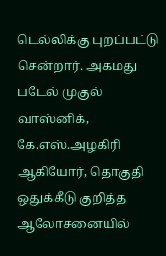டெல்லிக்கு புறப்பட்டு சென்றார். அகமது படேல் முகுல் வாஸ்னிக், கே.எஸ்.அழகிரி ஆகியோர், தொகுதி ஒதுக்கீடு குறித்த ஆலோசனையில்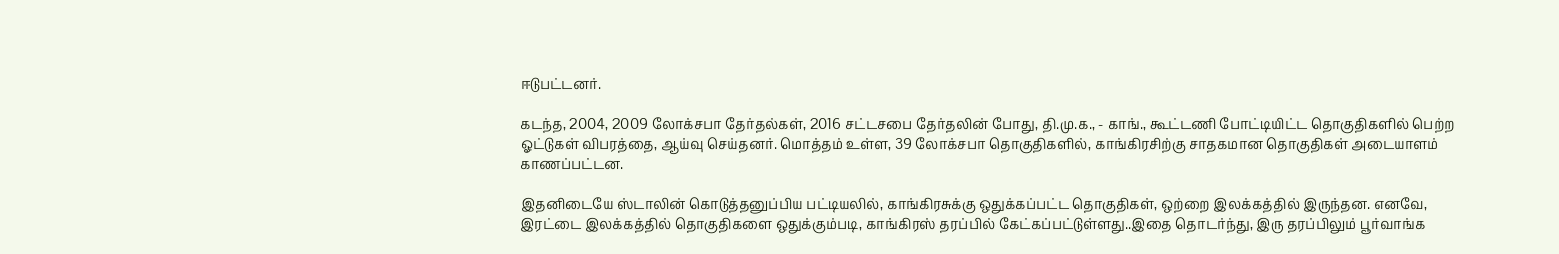ஈடுபட்டனர்.

கடந்த, 2004, 2009 லோக்சபா தேர்தல்கள், 2016 சட்டசபை தேர்தலின் போது, தி.மு.க., - காங்., கூட்டணி போட்டியிட்ட தொகுதிகளில் பெற்ற ஓட்டுகள் விபரத்தை, ஆய்வு செய்தனர். மொத்தம் உள்ள, 39 லோக்சபா தொகுதிகளில், காங்கிரசிற்கு சாதகமான தொகுதிகள் அடையாளம் காணப்பட்டன.

இதனிடையே ஸ்டாலின் கொடுத்தனுப்பிய பட்டியலில், காங்கிரசுக்கு ஒதுக்கப்பட்ட தொகுதிகள், ஒற்றை இலக்கத்தில் இருந்தன. எனவே, இரட்டை இலக்கத்தில் தொகுதிகளை ஒதுக்கும்படி, காங்கிரஸ் தரப்பில் கேட்கப்பட்டுள்ளது..இதை தொடர்ந்து, இரு தரப்பிலும் பூர்வாங்க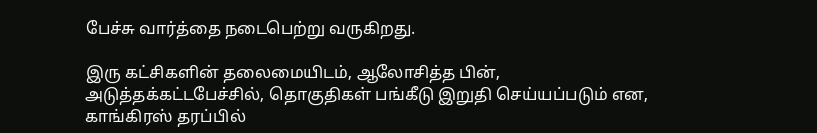பேச்சு வார்த்தை நடைபெற்று வருகிறது.

இரு கட்சிகளின் தலைமையிடம், ஆலோசித்த பின், அடுத்தக்கட்டபேச்சில், தொகுதிகள் பங்கீடு இறுதி செய்யப்படும் என, காங்கிரஸ் தரப்பில்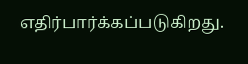எதிர்பார்க்கப்படுகிறது.